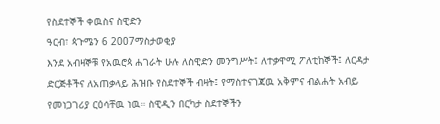የስደተኞች ቀዉስና ስዊድን
ዓርብ፣ ጳጉሜን 6 2007ማስታወቂያ
እንደ አብዛኞቹ የአዉሮጳ ሐገራት ሁሉ ለስዊድን መንግሥት፤ ለተቃዋሚ ፖለቲከኞች፤ ለርዳታ ድርጅቶችና ለአጠቃላይ ሕዝቡ የስደተኞች ብዛት፤ የማስተናገጃዉ አቅምና ብልሐት አብይ የመነጋገሪያ ርዕሳቸዉ ነዉ። ስዊዲን በርካታ ስደተኞችን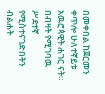በመቀበል ከጀርመን ቀጥሎ ሁለተኛይቱ አዉሮጳዊት ሐገር ናት። በብዛት የሚገባዉ ሥደተኛ የሚስተናገድበትን ብልሐት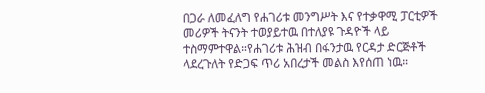በጋራ ለመፈለግ የሐገሪቱ መንግሥት እና የተቃዋሚ ፓርቲዎች መሪዎች ትናንት ተወያይተዉ በተለያዩ ጉዳዮች ላይ ተስማምተዋል።የሐገሪቱ ሕዝብ በፋንታዉ የርዳታ ድርጅቶች ላደረጉለት የድጋፍ ጥሪ አበረታች መልስ እየሰጠ ነዉ።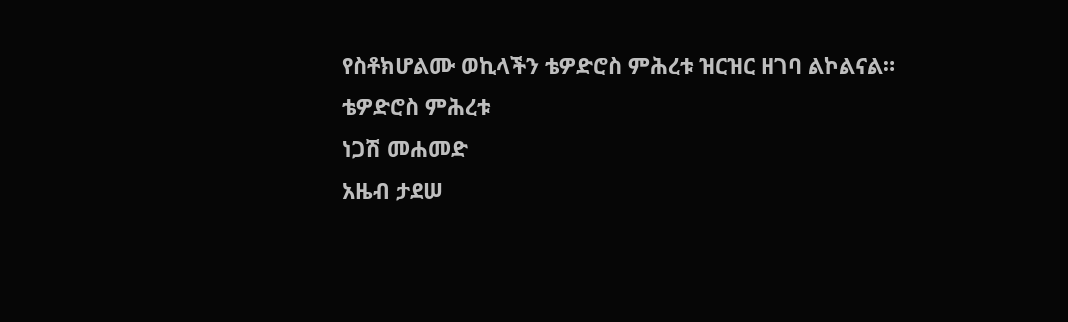የስቶክሆልሙ ወኪላችን ቴዎድሮስ ምሕረቱ ዝርዝር ዘገባ ልኮልናል።
ቴዎድሮስ ምሕረቱ
ነጋሽ መሐመድ
አዜብ ታደሠ